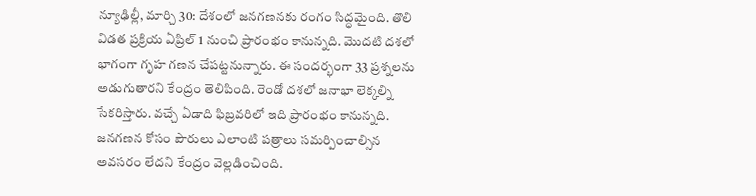న్యూఢిల్లీ, మార్చి 30: దేశంలో జనగణనకు రంగం సిద్ధమైంది. తొలి విడత ప్రక్రియ ఏప్రిల్ 1 నుంచి ప్రారంభం కానున్నది. మొదటి దశలో భాగంగా గృహ గణన చేపట్టనున్నారు. ఈ సందర్భంగా 33 ప్రశ్నలను అడుగుతారని కేంద్రం తెలిపింది. రెండో దశలో జనాభా లెక్కల్ని సేకరిస్తారు. వచ్చే ఏడాది ఫిబ్రవరిలో ఇది ప్రారంభం కానున్నది. జనగణన కోసం పౌరులు ఎలాంటి పత్రాలు సమర్పించాల్సిన అవసరం లేదని కేంద్రం వెల్లడించింది.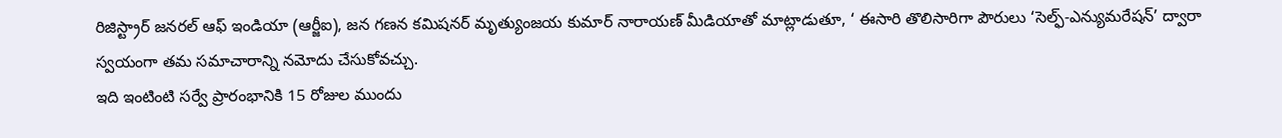రిజిస్ట్రార్ జనరల్ ఆఫ్ ఇండియా (ఆర్జీఐ), జన గణన కమిషనర్ మృత్యుంజయ కుమార్ నారాయణ్ మీడియాతో మాట్లాడుతూ, ‘ ఈసారి తొలిసారిగా పౌరులు ‘సెల్ఫ్-ఎన్యుమరేషన్’ ద్వారా స్వయంగా తమ సమాచారాన్ని నమోదు చేసుకోవచ్చు.
ఇది ఇంటింటి సర్వే ప్రారంభానికి 15 రోజుల ముందు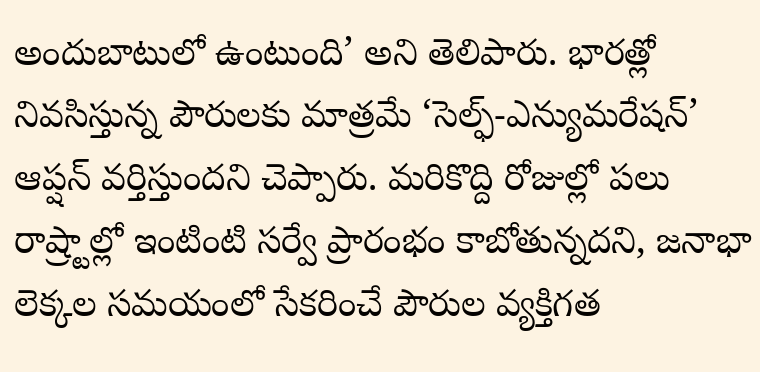అందుబాటులో ఉంటుంది’ అని తెలిపారు. భారత్లో నివసిస్తున్న పౌరులకు మాత్రమే ‘సెల్ఫ్-ఎన్యుమరేషన్’ ఆప్షన్ వర్తిస్తుందని చెప్పారు. మరికొద్ది రోజుల్లో పలు రాష్ర్టాల్లో ఇంటింటి సర్వే ప్రారంభం కాబోతున్నదని, జనాభా లెక్కల సమయంలో సేకరించే పౌరుల వ్యక్తిగత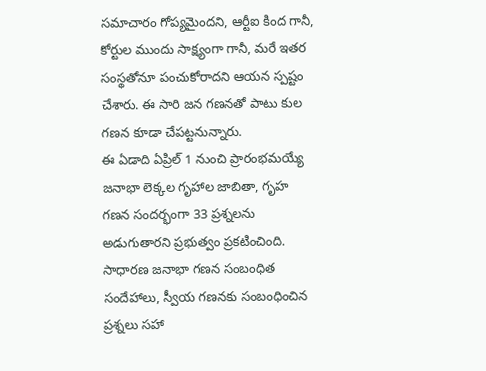సమాచారం గోప్యమైందని, ఆర్టీఐ కింద గానీ, కోర్టుల ముందు సాక్ష్యంగా గానీ, మరే ఇతర సంస్థతోనూ పంచుకోరాదని ఆయన స్పష్టం చేశారు. ఈ సారి జన గణనతో పాటు కుల గణన కూడా చేపట్టనున్నారు.
ఈ ఏడాది ఏప్రిల్ 1 నుంచి ప్రారంభమయ్యే జనాభా లెక్కల గృహాల జాబితా, గృహ గణన సందర్భంగా 33 ప్రశ్నలను అడుగుతారని ప్రభుత్వం ప్రకటించింది. సాధారణ జనాభా గణన సంబంధిత సందేహాలు, స్వీయ గణనకు సంబంధించిన ప్రశ్నలు సహా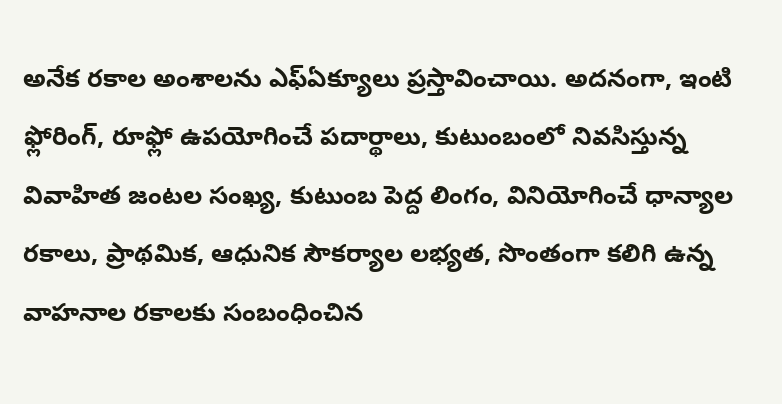అనేక రకాల అంశాలను ఎఫ్ఏక్యూలు ప్రస్తావించాయి. అదనంగా, ఇంటి ఫ్లోరింగ్, రూఫ్లో ఉపయోగించే పదార్థాలు, కుటుంబంలో నివసిస్తున్న వివాహిత జంటల సంఖ్య, కుటుంబ పెద్ద లింగం, వినియోగించే ధాన్యాల రకాలు, ప్రాథమిక, ఆధునిక సౌకర్యాల లభ్యత, సొంతంగా కలిగి ఉన్న వాహనాల రకాలకు సంబంధించిన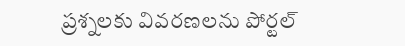ప్రశ్నలకు వివరణలను పోర్టల్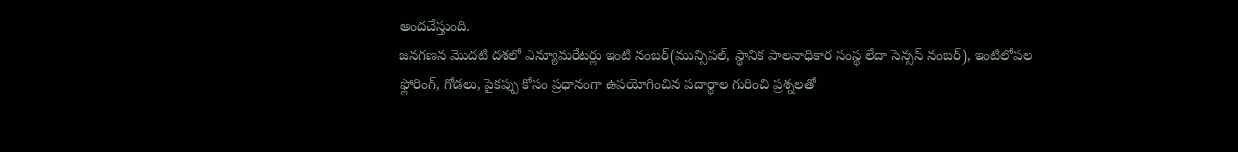అందచేస్తుంది.
జనగణన మొదటి దశలో ఎన్యూమరేటర్లు ఇంటి నంబర్(మున్సిపల్, స్థానిక పాలనాధికార సంస్థ లేదా సెన్సస్ నంబర్), ఇంటిలోపల ఫ్లోరింగ్, గోడలు, పైకప్పు కోసం ప్రధానంగా ఉపయోగించిన పదార్థాల గురించి ప్రశ్నలతో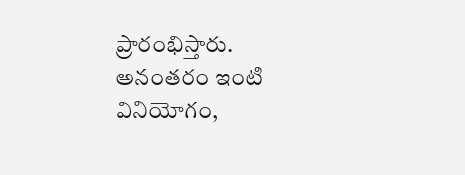ప్రారంభిస్తారు. అనంతరం ఇంటి వినియోగం,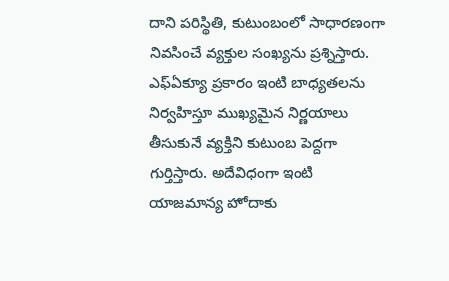దాని పరిస్థితి, కుటుంబంలో సాధారణంగా నివసించే వ్యక్తుల సంఖ్యను ప్రశ్నిస్తారు. ఎఫ్ఏక్యూ ప్రకారం ఇంటి బాధ్యతలను నిర్వహిస్తూ ముఖ్యమైన నిర్ణయాలు తీసుకునే వ్యక్తిని కుటుంబ పెద్దగా గుర్తిస్తారు. అదేవిధంగా ఇంటి యాజమాన్య హోదాకు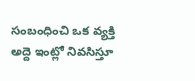సంబంధించి ఒక వ్యక్తి అద్దె ఇంట్లో నివసిస్తూ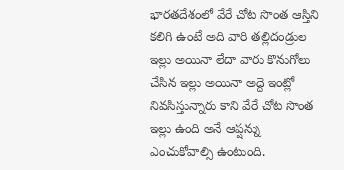భారతదేశంలో వేరే చోట సొంత ఆస్తిని కలిగి ఉంటే అది వారి తల్లిదండ్రుల ఇల్లు అయినా లేదా వారు కొనుగోలు చేసిన ఇల్లు అయినా అద్దె ఇంట్లో నివసిస్తున్నారు కాని వేరే చోట సొంత ఇల్లు ఉంది అనే ఆప్షన్ను ఎంచుకోవాల్సి ఉంటుంది.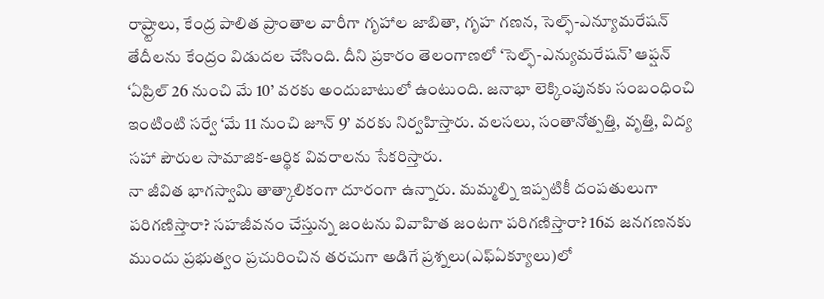రాష్ర్టాలు, కేంద్ర పాలిత ప్రాంతాల వారీగా గృహాల జాబితా, గృహ గణన, సెల్ఫ్-ఎన్యూమరేషన్ తేదీలను కేంద్రం విడుదల చేసింది. దీని ప్రకారం తెలంగాణలో ‘సెల్ఫ్-ఎన్యుమరేషన్’ ఆప్షన్ ‘ఏప్రిల్ 26 నుంచి మే 10’ వరకు అందుబాటులో ఉంటుంది. జనాభా లెక్కింపునకు సంబంధించి ఇంటింటి సర్వే ‘మే 11 నుంచి జూన్ 9’ వరకు నిర్వహిస్తారు. వలసలు, సంతానోత్పత్తి, వృత్తి, విద్య సహా పౌరుల సామాజిక-ఆర్థిక వివరాలను సేకరిస్తారు.
నా జీవిత భాగస్వామి తాత్కాలికంగా దూరంగా ఉన్నారు. మమ్మల్ని ఇప్పటికీ దంపతులుగా పరిగణిస్తారా? సహజీవనం చేస్తున్న జంటను వివాహిత జంటగా పరిగణిస్తారా? 16వ జనగణనకు ముందు ప్రభుత్వం ప్రచురించిన తరచుగా అడిగే ప్రశ్నలు(ఎఫ్ఏక్యూలు)లో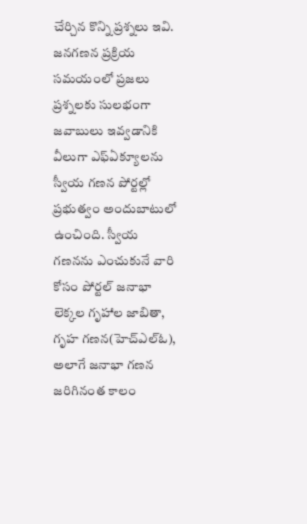చేర్చిన కొన్ని ప్రశ్నలు ఇవి. జనగణన ప్రక్రియ సమయంలో ప్రజలు ప్రశ్నలకు సులభంగా జవాబులు ఇవ్వడానికి వీలుగా ఎఫ్ఏక్యూలను స్వీయ గణన పోర్టల్లో ప్రభుత్వం అందుబాటులో ఉంచింది. స్వీయ గణనను ఎంచుకునే వారి కోసం పోర్టల్ జనాభా లెక్కల గృహాల జాబితా, గృహ గణన(హెచ్ఎల్ఓ), అలాగే జనాభా గణన జరిగినంత కాలం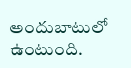అందుబాటులో ఉంటుంది.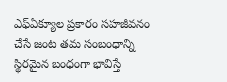ఎఫ్ఏక్యూల ప్రకారం సహజీవనం చేసే జంట తమ సంబంధాన్ని స్థిరమైన బంధంగా భావిస్తే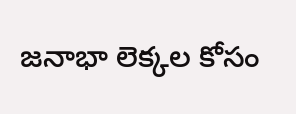జనాభా లెక్కల కోసం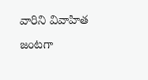వారిని వివాహిత జంటగా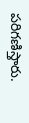పరిగణిస్తారు.